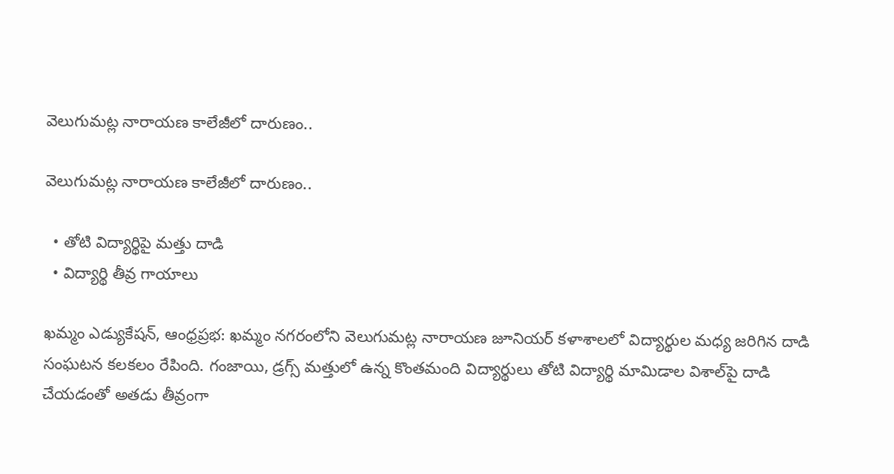వెలుగుమట్ల నారాయణ కాలేజీలో దారుణం..

వెలుగుమట్ల నారాయణ కాలేజీలో దారుణం..

  • తోటి విద్యార్థిపై మత్తు దాడి
  • విద్యార్థి తీవ్ర గాయాలు

ఖమ్మం ఎడ్యుకేషన్, ఆంధ్రప్రభ: ఖమ్మం నగరంలోని వెలుగుమట్ల నారాయణ జూనియర్ కళాశాలలో విద్యార్థుల మధ్య జరిగిన దాడి సంఘటన కలకలం రేపింది. గంజాయి, డ్రగ్స్ మత్తులో ఉన్న కొంతమంది విద్యార్థులు తోటి విద్యార్థి మామిడాల విశాల్‌పై దాడి చేయడంతో అతడు తీవ్రంగా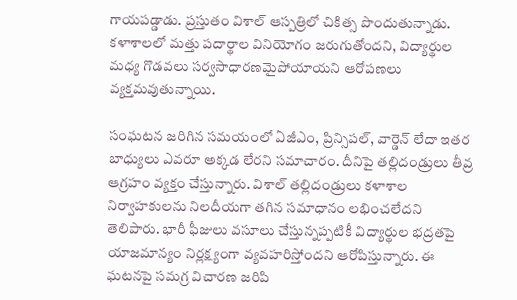గాయపడ్డాడు. ప్రస్తుతం విశాల్ ఆస్పత్రిలో చికిత్స పొందుతున్నాడు. కళాశాలలో మత్తు పదార్థాల వినియోగం జరుగుతోందని, విద్యార్థుల మధ్య గొడవలు సర్వసాధారణమైపోయాయని ఆరోపణలు వ్యక్తమవుతున్నాయి.

సంఘటన జరిగిన సమయంలో ఏజీఎం, ప్రిన్సిపల్, వార్డెన్ లేదా ఇతర బాధ్యులు ఎవరూ అక్కడ లేరని సమాచారం. దీనిపై తల్లిదండ్రులు తీవ్ర ఆగ్రహం వ్యక్తం చేస్తున్నారు. విశాల్ తల్లిదండ్రులు కళాశాల నిర్వాహకులను నిలదీయగా తగిన సమాధానం లభించలేదని తెలిపారు. భారీ ఫీజులు వసూలు చేస్తున్నప్పటికీ విద్యార్థుల భద్రతపై యాజమాన్యం నిర్లక్ష్యంగా వ్యవహరిస్తోందని ఆరోపిస్తున్నారు. ఈ ఘటనపై సమగ్ర విచారణ జరిపి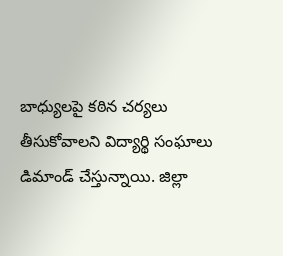బాధ్యులపై కఠిన చర్యలు తీసుకోవాలని విద్యార్థి సంఘాలు డిమాండ్ చేస్తున్నాయి. జిల్లా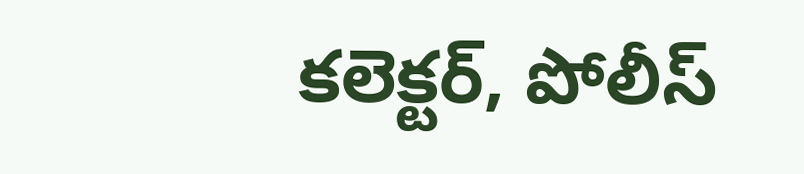కలెక్టర్, పోలీస్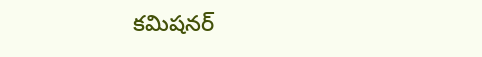కమిషనర్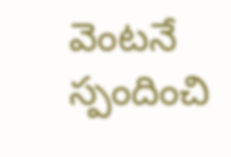వెంటనే స్పందించి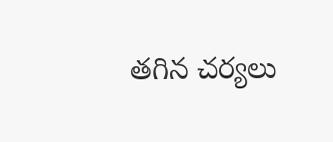తగిన చర్యలు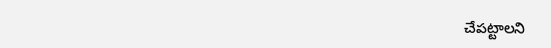చేపట్టాలని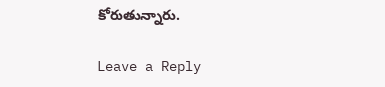కోరుతున్నారు.

Leave a Reply